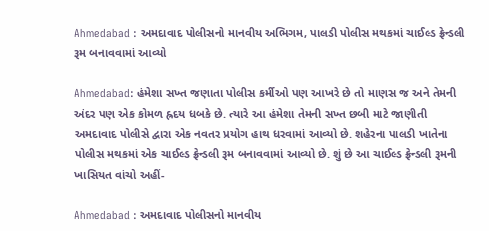Ahmedabad : અમદાવાદ પોલીસનો માનવીય અભિગમ, પાલડી પોલીસ મથકમાં ચાઈલ્ડ ફ્રેન્ડલી રૂમ બનાવવામાં આવ્યો

Ahmedabad: હંમેશા સખ્ત જણાતા પોલીસ કર્મીઓ પણ આખરે છે તો માણસ જ અને તેમની અંદર પણ એક કોમળ હ્રદય ધબકે છે. ત્યારે આ હંમેશા તેમની સખ્ત છબી માટે જાણીતી અમદાવાદ પોલીસે દ્વારા એક નવતર પ્રયોગ હાથ ધરવામાં આવ્યો છે. શહેરના પાલડી ખાતેના પોલીસ મથકમાં એક ચાઈલ્ડ ફ્રેન્ડલી રૂમ બનાવવામાં આવ્યો છે. શું છે આ ચાઈલ્ડ ફ્રેન્ડલી રૂમની ખાસિયત વાંચો અહીં-

Ahmedabad : અમદાવાદ પોલીસનો માનવીય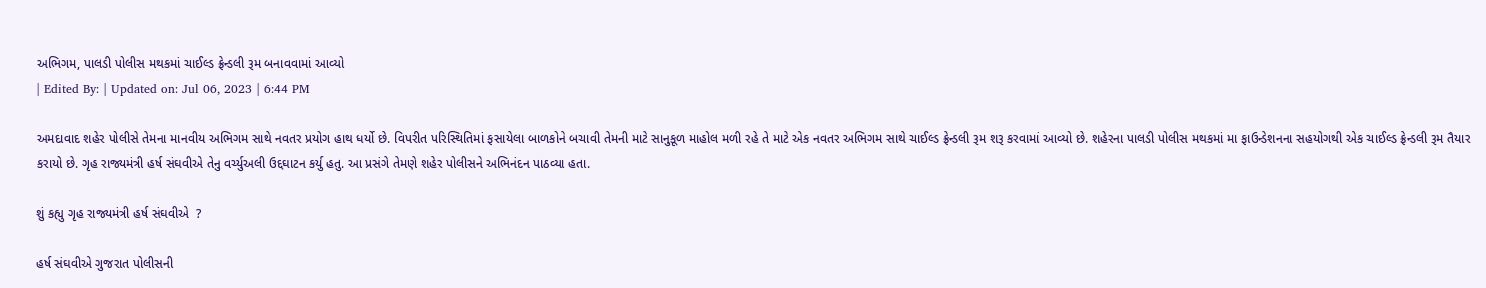અભિગમ, પાલડી પોલીસ મથકમાં ચાઈલ્ડ ફ્રેન્ડલી રૂમ બનાવવામાં આવ્યો
| Edited By: | Updated on: Jul 06, 2023 | 6:44 PM

અમદાવાદ શહેર પોલીસે તેમના માનવીય અભિગમ સાથે નવતર પ્રયોગ હાથ ધર્યો છે. વિપરીત પરિસ્થિતિમાં ફસાયેલા બાળકોને બચાવી તેમની માટે સાનુકૂળ માહોલ મળી રહે તે માટે એક નવતર અભિગમ સાથે ચાઈલ્ડ ફ્રેન્ડલી રૂમ શરૂ કરવામાં આવ્યો છે. શહેરના પાલડી પોલીસ મથકમાં મા ફાઉન્ડેશનના સહયોગથી એક ચાઈલ્ડ ફ્રેન્ડલી રૂમ તૈયાર કરાયો છે. ગૃહ રાજ્યમંત્રી હર્ષ સંઘવીએ તેનુ વર્ચ્યુઅલી ઉદ્દઘાટન કર્યુ હતુ. આ પ્રસંગે તેમણે શહેર પોલીસને અભિનંદન પાઠવ્યા હતા.

શું કહ્યુ ગૃહ રાજ્યમંત્રી હર્ષ સંઘવીએ  ?

હર્ષ સંઘવીએ ગુજરાત પોલીસની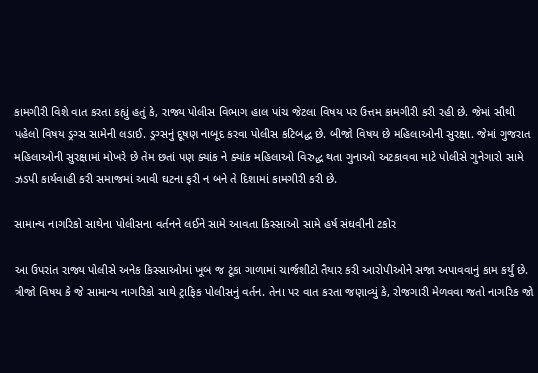કામગીરી વિશે વાત કરતા કહ્યું હતું કે, રાજ્ય પોલીસ વિભાગ હાલ પાંચ જેટલા વિષય પર ઉત્તમ કામગીરી કરી રહી છે. જેમાં સૌથી પહેલો વિષય ડ્રગ્સ સામેની લડાઈ. ડ્રગ્સનું દૂષણ નાબૂદ કરવા પોલીસ કટિબદ્ધ છે. બીજો વિષય છે મહિલાઓની સુરક્ષા. જેમાં ગુજરાત મહિલાઓની સુરક્ષામાં મોખરે છે તેમ છતાં પણ ક્યાંક ને ક્યાંક મહિલાઓ વિરુદ્ધ થતા ગુનાઓ અટકાવવા માટે પોલીસે ગુનેગારો સામે ઝડપી કાર્યવાહી કરી સમાજમાં આવી ઘટના ફરી ન બને તે દિશામાં કામગીરી કરી છે.

સામાન્ય નાગરિકો સાથેના પોલીસના વર્તનને લઈને સામે આવતા કિસ્સાઓ સામે હર્ષ સંઘવીની ટકોર

આ ઉપરાંત રાજ્ય પોલીસે અનેક કિસ્સાઓમાં ખૂબ જ ટૂંકા ગાળામાં ચાર્જશીટો તૈયાર કરી આરોપીઓને સજા અપાવવાનું કામ કર્યું છે. ત્રીજો વિષય કે જે સામાન્ય નાગરિકો સાથે ટ્રાફિક પોલીસનું વર્તન. તેના પર વાત કરતા જણાવ્યું કે, રોજગારી મેળવવા જતો નાગરિક જો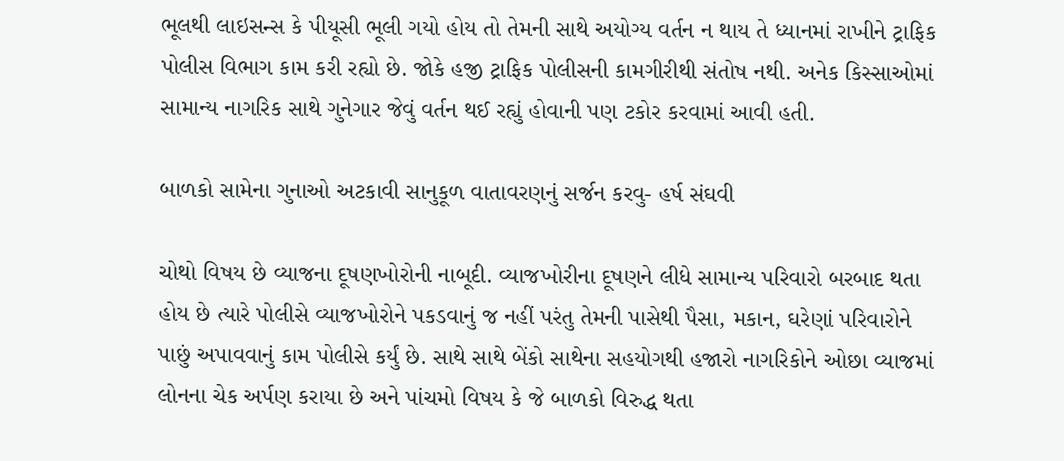ભૂલથી લાઇસન્સ કે પીયૂસી ભૂલી ગયો હોય તો તેમની સાથે અયોગ્ય વર્તન ન થાય તે ધ્યાનમાં રાખીને ટ્રાફિક પોલીસ વિભાગ કામ કરી રહ્યો છે. જોકે હજી ટ્રાફિક પોલીસની કામગીરીથી સંતોષ નથી. અનેક કિસ્સાઓમાં સામાન્ય નાગરિક સાથે ગુનેગાર જેવું વર્તન થઈ રહ્યું હોવાની પણ ટકોર કરવામાં આવી હતી.

બાળકો સામેના ગુનાઓ અટકાવી સાનુકૂળ વાતાવરણનું સર્જન કરવુ- હર્ષ સંઘવી

ચોથો વિષય છે વ્યાજના દૂષણખોરોની નાબૂદી. વ્યાજખોરીના દૂષણને લીધે સામાન્ય પરિવારો બરબાદ થતા હોય છે ત્યારે પોલીસે વ્યાજખોરોને પકડવાનું જ નહીં પરંતુ તેમની પાસેથી પૈસા, મકાન, ઘરેણાં પરિવારોને પાછું અપાવવાનું કામ પોલીસે કર્યું છે. સાથે સાથે બેંકો સાથેના સહયોગથી હજારો નાગરિકોને ઓછા વ્યાજમાં લોનના ચેક અર્પણ કરાયા છે અને પાંચમો વિષય કે જે બાળકો વિરુદ્ધ થતા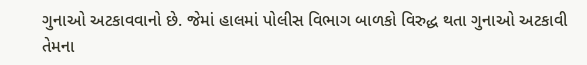ગુનાઓ અટકાવવાનો છે. જેમાં હાલમાં પોલીસ વિભાગ બાળકો વિરુદ્ધ થતા ગુનાઓ અટકાવી તેમના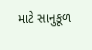માટે સાનુકૂળ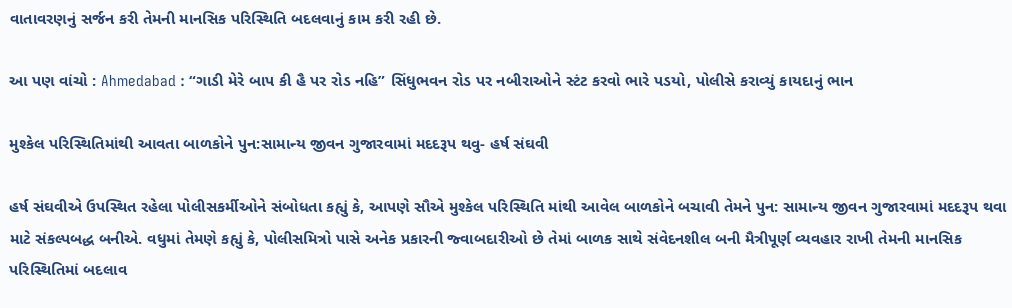વાતાવરણનું સર્જન કરી તેમની માનસિક પરિસ્થિતિ બદલવાનું કામ કરી રહી છે.

આ પણ વાંચો : Ahmedabad : “ગાડી મેરે બાપ કી હૈ પર રોડ નહિ” સિંધુભવન રોડ પર નબીરાઓને સ્ટંટ કરવો ભારે પડયો, પોલીસે કરાવ્યું કાયદાનું ભાન

મુશ્કેલ પરિસ્થિતિમાંથી આવતા બાળકોને પુન:સામાન્ય જીવન ગુજારવામાં મદદરૂપ થવુ- હર્ષ સંઘવી

હર્ષ સંઘવીએ ઉપસ્થિત રહેલા પોલીસકર્મીઓને સંબોધતા કહ્યું કે, આપણે સૌએ મુશ્કેલ પરિસ્થિતિ માંથી આવેલ બાળકોને બચાવી તેમને પુન: સામાન્ય જીવન ગુજારવામાં મદદરૂપ થવા માટે સંકલ્પબદ્ધ બનીએ. વધુમાં તેમણે કહ્યું કે, પોલીસમિત્રો પાસે અનેક પ્રકારની જ્વાબદારીઓ છે તેમાં બાળક સાથે સંવેદનશીલ બની મૈત્રીપૂર્ણ વ્યવહાર રાખી તેમની માનસિક પરિસ્થિતિમાં બદલાવ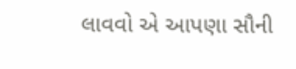લાવવો એ આપણા સૌની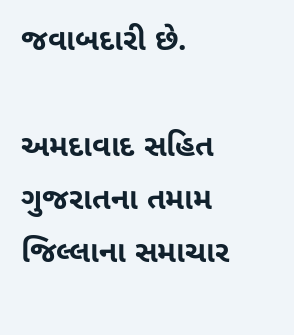જવાબદારી છે.

અમદાવાદ સહિત ગુજરાતના તમામ જિલ્લાના સમાચાર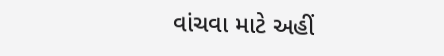વાંચવા માટે અહીં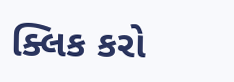ક્લિક કરો